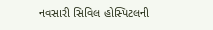નવસારી સિવિલ હોસ્પિટલની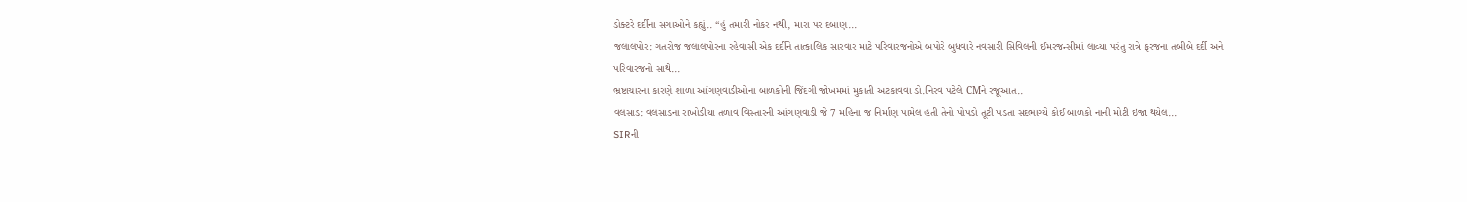ડોક્ટરે દર્દીના સગાઓને કહ્યું.. “હું તમારી નોકર નથી, મારા પર દબાણ...
જલાલપોર: ગતરોજ જલાલપોરના રહેવાસી એક દર્દીને તાત્કાલિક સારવાર માટે પરિવારજનોએ બપોરે બુધવારે નવસારી સિવિલની ઈમરજન્સીમાં લાવ્યા પરંતુ રાત્રે ફરજના તબીબે દર્દી અને પરિવારજનો સાથે...
ભ્રષ્ટાચારના કારણે શાળા આંગણવાડીઓના બાળકોની જિંદગી જોખમમાં મુકાતી અટકાવવા ડો.નિરવ પટેલે CMને રજૂઆત..
વલસાડ: વલસાડના રાખોડીયા તળાવ વિસ્તારની આંગણવાડી જે 7 મહિના જ નિર્માણ પામેલ હતી તેનો પોપડો તૂટી પડતા સદભાગ્યે કોઈ બાળકો નાની મોટી ઇજા થયેલ...
SIRની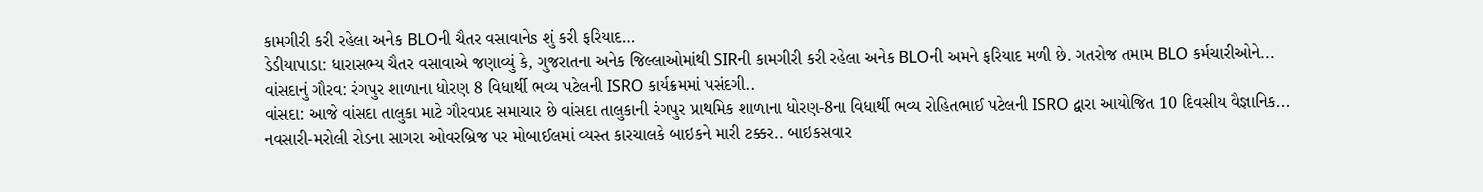કામગીરી કરી રહેલા અનેક BLOની ચૈતર વસાવાનેs શું કરી ફરિયાદ…
ડેડીયાપાડા: ધારાસભ્ય ચૈતર વસાવાએ જણાવ્યું કે, ગુજરાતના અનેક જિલ્લાઓમાંથી SIRની કામગીરી કરી રહેલા અનેક BLOની અમને ફરિયાદ મળી છે. ગતરોજ તમામ BLO કર્મચારીઓને...
વાંસદાનું ગૌરવ: રંગપુર શાળાના ધોરણ 8 વિધાર્થી ભવ્ય પટેલની ISRO કાર્યક્રમમાં પસંદગી..
વાંસદા: આજે વાંસદા તાલુકા માટે ગૌરવપ્રદ સમાચાર છે વાંસદા તાલુકાની રંગપુર પ્રાથમિક શાળાના ધોરણ-8ના વિધાર્થી ભવ્ય રોહિતભાઈ પટેલની ISRO દ્વારા આયોજિત 10 દિવસીય વૈજ્ઞાનિક...
નવસારી-મરોલી રોડના સાગરા ઓવરબ્રિજ પર મોબાઈલમાં વ્યસ્ત કારચાલકે બાઇકને મારી ટક્કર.. બાઇકસવાર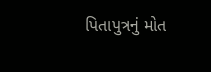પિતાપુત્રનું મોત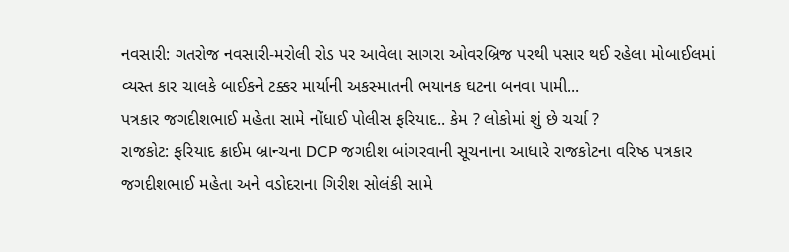નવસારી: ગતરોજ નવસારી-મરોલી રોડ પર આવેલા સાગરા ઓવરબ્રિજ પરથી પસાર થઈ રહેલા મોબાઈલમાં વ્યસ્ત કાર ચાલકે બાઈકને ટક્કર માર્યાની અકસ્માતની ભયાનક ઘટના બનવા પામી...
પત્રકાર જગદીશભાઈ મહેતા સામે નોંધાઈ પોલીસ ફરિયાદ.. કેમ ? લોકોમાં શું છે ચર્ચા ?
રાજકોટ: ફરિયાદ ક્રાઈમ બ્રાન્ચના DCP જગદીશ બાંગરવાની સૂચનાના આધારે રાજકોટના વરિષ્ઠ પત્રકાર જગદીશભાઈ મહેતા અને વડોદરાના ગિરીશ સોલંકી સામે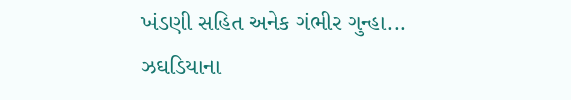ખંડણી સહિત અનેક ગંભીર ગુન્હા...
ઝઘડિયાના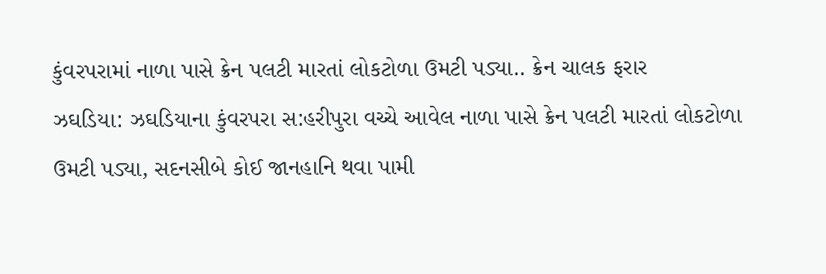કુંવરપરામાં નાળા પાસે ક્રેન પલટી મારતાં લોકટોળા ઉમટી પડ્યા.. ક્રેન ચાલક ફરાર
ઝઘડિયા: ઝઘડિયાના કુંવરપરા સ:હરીપુરા વચ્ચે આવેલ નાળા પાસે ક્રેન પલટી મારતાં લોકટોળા ઉમટી પડ્યા, સદનસીબે કોઈ જાનહાનિ થવા પામી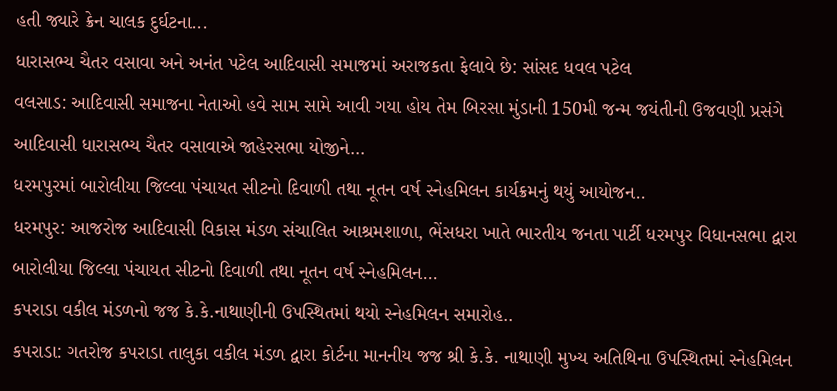હતી જ્યારે ક્રેન ચાલક દુર્ઘટના...
ધારાસભ્ય ચૈતર વસાવા અને અનંત પટેલ આદિવાસી સમાજમાં અરાજકતા ફેલાવે છે: સાંસદ ધવલ પટેલ
વલસાડ: આદિવાસી સમાજના નેતાઓ હવે સામ સામે આવી ગયા હોય તેમ બિરસા મુંડાની 150મી જન્મ જયંતીની ઉજવણી પ્રસંગે આદિવાસી ધારાસભ્ય ચૈતર વસાવાએ જાહેરસભા યોજીને...
ધરમપુરમાં બારોલીયા જિલ્લા પંચાયત સીટનો દિવાળી તથા નૂતન વર્ષ સ્નેહમિલન કાર્યક્રમનું થયું આયોજન..
ધરમપુર: આજરોજ આદિવાસી વિકાસ મંડળ સંચાલિત આશ્રમશાળા, ભેંસધરા ખાતે ભારતીય જનતા પાર્ટી ધરમપુર વિધાનસભા દ્વારા બારોલીયા જિલ્લા પંચાયત સીટનો દિવાળી તથા નૂતન વર્ષ સ્નેહમિલન...
કપરાડા વકીલ મંડળનો જજ કે.કે.નાથાણીની ઉપસ્થિતમાં થયો સ્નેહમિલન સમારોહ..
કપરાડા: ગતરોજ કપરાડા તાલુકા વકીલ મંડળ દ્વારા કોર્ટના માનનીય જજ શ્રી કે.કે. નાથાણી મુખ્ય અતિથિના ઉપસ્થિતમાં સ્નેહમિલન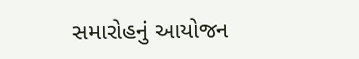સમારોહનું આયોજન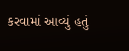કરવામાં આવ્યું હતું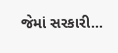જેમાં સરકારી...